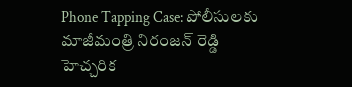Phone Tapping Case: పోలీసులకు మాజీమంత్రి నిరంజన్ రెడ్డి హెచ్చరిక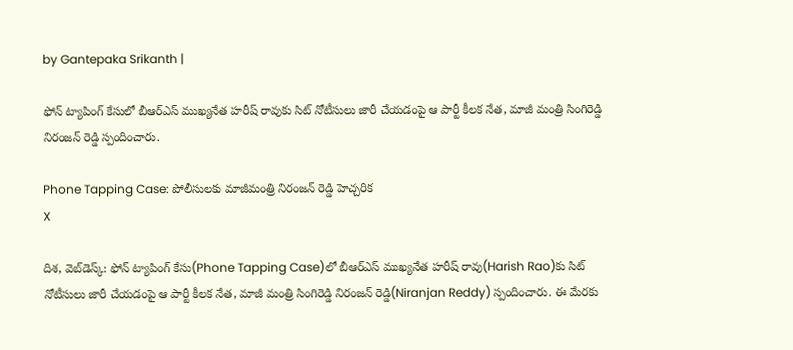by Gantepaka Srikanth |

ఫోన్ ట్యాపింగ్ కేసులో బీఆర్ఎస్ ముఖ్యనేత హరీష్ రావుకు సిట్ నోటీసులు జారీ చేయడంపై ఆ పార్టీ కీలక నేత, మాజీ మంత్రి సింగిరెడ్డి నిరంజన్ రెడ్డి స్పందించారు.

Phone Tapping Case: పోలీసులకు మాజీమంత్రి నిరంజన్ రెడ్డి హెచ్చరిక
X

దిశ, వెబ్‌డెస్క్: ఫోన్ ట్యాపింగ్ కేసు(Phone Tapping Case)లో బీఆర్ఎస్ ముఖ్యనేత హరీష్ రావు(Harish Rao)కు సిట్ నోటీసులు జారీ చేయడంపై ఆ పార్టీ కీలక నేత, మాజీ మంత్రి సింగిరెడ్డి నిరంజన్ రెడ్డి(Niranjan Reddy) స్పందించారు. ఈ మేరకు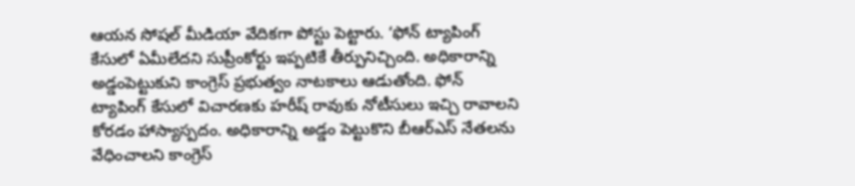ఆయన సోషల్ మీడియా వేదికగా పోస్టు పెట్టారు. ‘ఫోన్ ట్యాపింగ్ కేసులో ఏమీలేదని సుప్రీంకోర్టు ఇప్పటికే తీర్పునిచ్చింది. అధికారాన్ని అడ్డంపెట్టుకుని కాంగ్రెస్ ప్రభుత్వం నాటకాలు ఆడుతోంది. ఫోన్ ట్యాపింగ్ కేసులో విచారణకు హరీష్ రావుకు నోటీసులు ఇచ్చి రావాలని కోరడం హాస్యాస్పదం. అధికారాన్ని అడ్డం పెట్టుకొని బీఆర్ఎస్ నేతలను వేధించాలని కాంగ్రెస్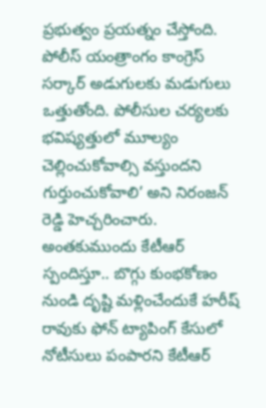ప్రభుత్వం ప్రయత్నం చేస్తోంది. పోలీస్ యంత్రాంగం కాంగ్రెస్ సర్కార్ అడుగులకు మడుగులు ఒత్తుతోంది. పోలీసుల చర్యలకు భవిష్యత్తులో మూల్యం చెల్లించుకోవాల్సి వస్తుందని గుర్తుంచుకోవాలి’ అని నిరంజన్ రెడ్డి హెచ్చరించారు. అంతకుముందు కేటీఆర్ స్పందిస్తూ.. బొగ్గు కుంభకోణం నుండి దృష్టి మళ్లించేందుకే హరీష్ రావుకు ఫోన్ ట్యాపింగ్ కేసులో నోటీసులు పంపారని కేటీఆర్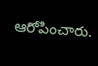ఆరోపించారు.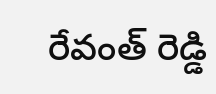రేవంత్ రెడ్డి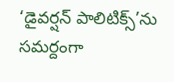‘డైవర్షన్ పాలిటిక్స్’ను సమర్దంగా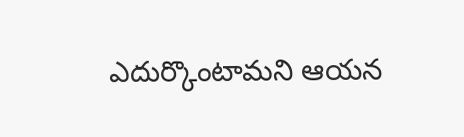ఎదుర్కొంటామని ఆయన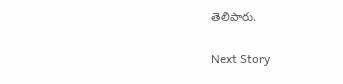తెలిపారు.

Next Story